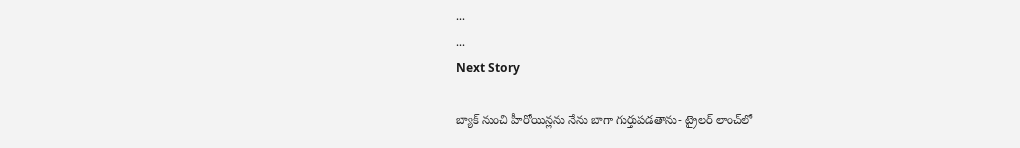...
...
Next Story

బ్యాక్ నుంచి హీరోయిన్లను నేను బాగా గుర్తుపడతాను- ట్రైలర్ లాంచ్‌లో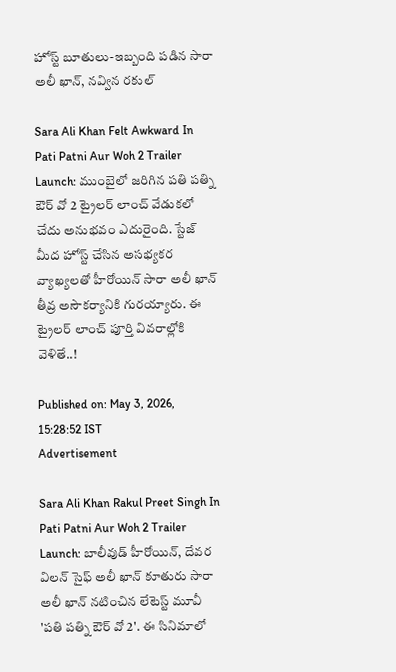హోస్ట్ బూతులు-ఇబ్బంది పడిన సారా అలీ ఖాన్, నవ్విన రకుల్

Sara Ali Khan Felt Awkward In Pati Patni Aur Woh 2 Trailer Launch: ముంబైలో జరిగిన పతి పత్ని ఔర్ వో 2 ట్రైలర్ లాంచ్ వేడుకలో చేదు అనుభవం ఎదురైంది. స్టేజ్ మీద హోస్ట్ చేసిన అసభ్యకర వ్యాఖ్యలతో హీరోయిన్ సారా అలీ ఖాన్ తీవ్ర అసౌకర్యానికి గురయ్యారు. ఈ ట్రైలర్ లాంచ్ పూర్తి వివరాల్లోకి వెళితే..!

Published on: May 3, 2026, 15:28:52 IST
Advertisement

Sara Ali Khan Rakul Preet Singh In Pati Patni Aur Woh 2 Trailer Launch: బాలీవుడ్ హీరోయిన్, దేవర విలన్ సైఫ్ అలీ ఖాన్ కూతురు సారా అలీ ఖాన్ నటించిన లేటెస్ట్ మూవీ 'పతి పత్ని ఔర్ వో 2'. ఈ సినిమాలో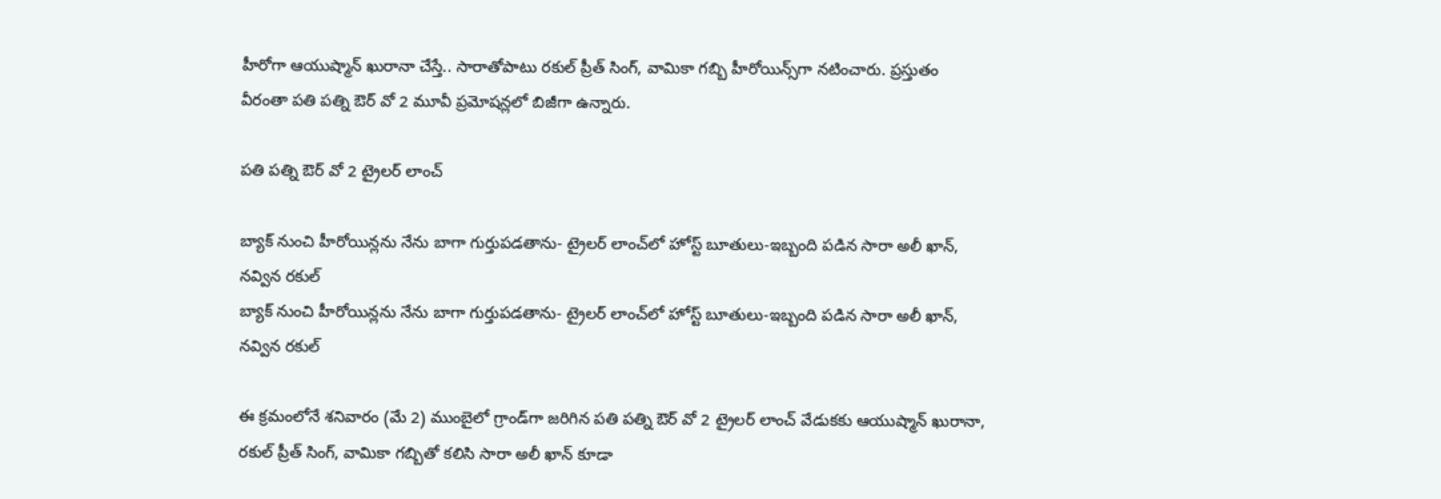హీరోగా ఆయుష్మాన్ ఖురానా చేస్తే.. సారాతోపాటు రకుల్ ప్రీత్ సింగ్, వామికా గబ్బి హీరోయిన్స్‌గా నటించారు. ప్రస్తుతం వీరంతా పతి పత్ని ఔర్ వో 2 మూవీ ప్రమోషన్లలో బిజీగా ఉన్నారు.

పతి పత్ని ఔర్ వో 2 ట్రైలర్ లాంచ్

బ్యాక్ నుంచి హీరోయిన్లను నేను బాగా గుర్తుపడతాను- ట్రైలర్ లాంచ్‌లో హోస్ట్ బూతులు-ఇబ్బంది పడిన సారా అలీ ఖాన్, నవ్విన రకుల్
బ్యాక్ నుంచి హీరోయిన్లను నేను బాగా గుర్తుపడతాను- ట్రైలర్ లాంచ్‌లో హోస్ట్ బూతులు-ఇబ్బంది పడిన సారా అలీ ఖాన్, నవ్విన రకుల్

ఈ క్రమంలోనే శనివారం (మే 2) ముంబైలో గ్రాండ్‌గా జరిగిన పతి పత్ని ఔర్ వో 2 ట్రైలర్ లాంచ్ వేడుకకు ఆయుష్మాన్ ఖురానా, రకుల్ ప్రీత్ సింగ్, వామికా గబ్బితో కలిసి సారా అలీ ఖాన్ కూడా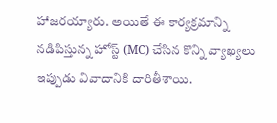హాజరయ్యారు. అయితే ఈ కార్యక్రమాన్ని నడిపిస్తున్న హోస్ట్ (MC) చేసిన కొన్ని వ్యాఖ్యలు ఇప్పుడు వివాదానికి దారితీశాయి.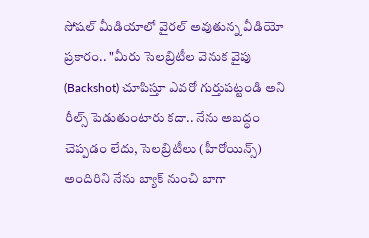సోషల్ మీడియాలో వైరల్ అవుతున్న వీడియో ప్రకారం.. "మీరు సెలబ్రిటీల వెనుక వైపు (Backshot) చూపిస్తూ ఎవరో గుర్తుపట్టండి అని రీల్స్ పెడుతుంటారు కదా.. నేను అబద్ధం చెప్పడం లేదు, సెలబ్రిటీలు (హీరోయిన్స్) అందిరిని నేను బ్యాక్ నుంచి బాగా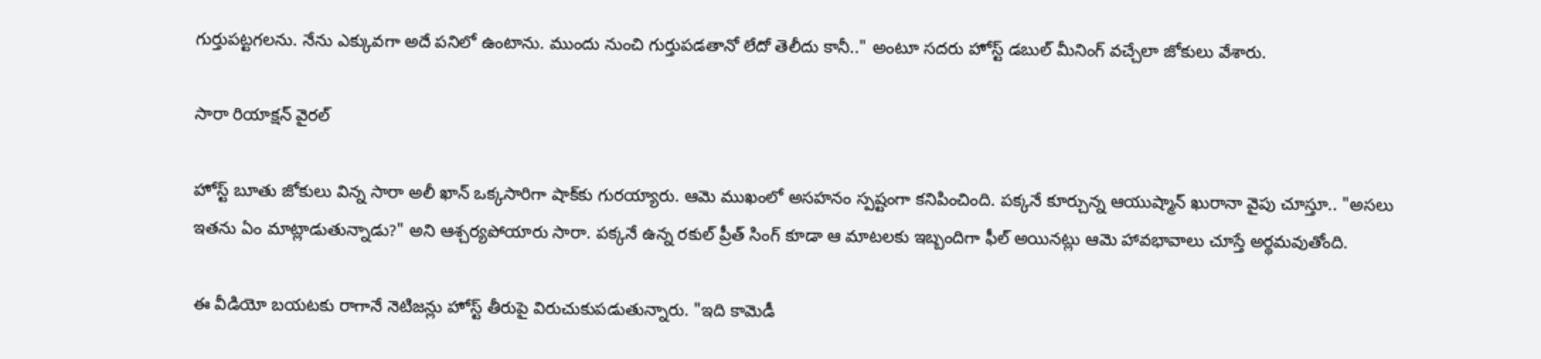గుర్తుపట్టగలను. నేను ఎక్కువగా అదే పనిలో ఉంటాను. ముందు నుంచి గుర్తుపడతానో లేదో తెలీదు కానీ.." అంటూ సదరు హోస్ట్ డబుల్ మీనింగ్ వచ్చేలా జోకులు వేశారు.

సారా రియాక్షన్ వైరల్

హోస్ట్ బూతు జోకులు విన్న సారా అలీ ఖాన్ ఒక్కసారిగా షాక్‌కు గురయ్యారు. ఆమె ముఖంలో అసహనం స్పష్టంగా కనిపించింది. పక్కనే కూర్చున్న ఆయుష్మాన్ ఖురానా వైపు చూస్తూ.. "అసలు ఇతను ఏం మాట్లాడుతున్నాడు?" అని ఆశ్చర్యపోయారు సారా. పక్కనే ఉన్న రకుల్ ప్రీత్ సింగ్ కూడా ఆ మాటలకు ఇబ్బందిగా ఫీల్ అయినట్లు ఆమె హావభావాలు చూస్తే అర్థమవుతోంది.

ఈ వీడియో బయటకు రాగానే నెటిజన్లు హోస్ట్ తీరుపై విరుచుకుపడుతున్నారు. "ఇది కామెడీ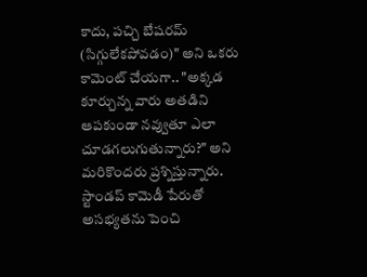కాదు, పచ్చి బేషరమ్ (సిగ్గులేకపోవడం)" అని ఒకరు కామెంట్ చేయగా.. "అక్కడ కూర్చున్న వారు అతడిని ఆపకుండా నవ్వుతూ ఎలా చూడగలుగుతున్నారు?" అని మరికొందరు ప్రశ్నిస్తున్నారు. స్టాండప్ కామెడీ పేరుతో అసభ్యతను పెంచి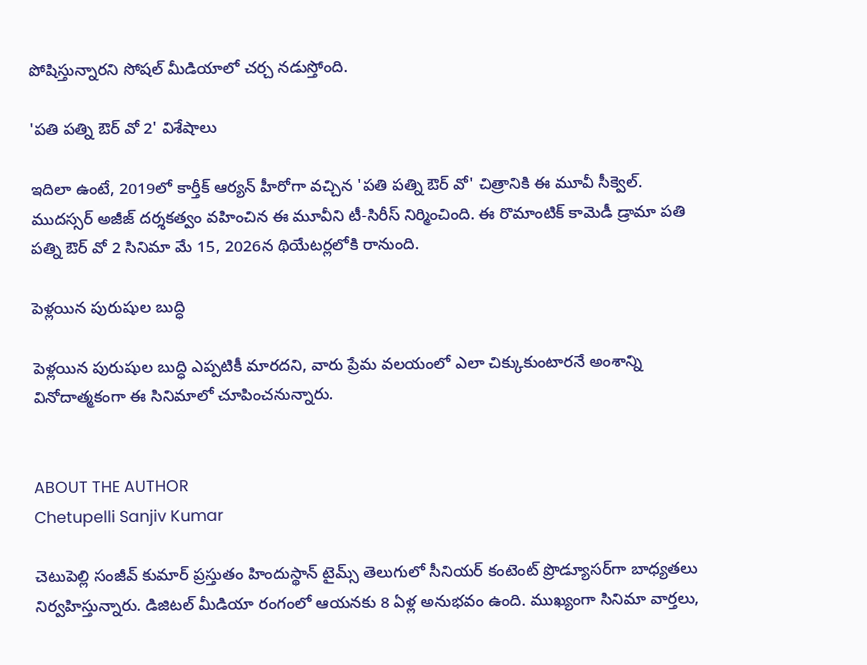పోషిస్తున్నారని సోషల్ మీడియాలో చర్చ నడుస్తోంది.

'పతి పత్ని ఔర్ వో 2' విశేషాలు

ఇదిలా ఉంటే, 2019లో కార్తీక్ ఆర్యన్ హీరోగా వచ్చిన 'పతి పత్ని ఔర్ వో' చిత్రానికి ఈ మూవీ సీక్వెల్. ముదస్సర్ అజీజ్ దర్శకత్వం వహించిన ఈ మూవీని టీ-సిరీస్ నిర్మించింది. ఈ రొమాంటిక్ కామెడీ డ్రామా పతి పత్ని ఔర్ వో 2 సినిమా మే 15, 2026న థియేటర్లలోకి రానుంది.

పెళ్లయిన పురుషుల బుద్ధి

పెళ్లయిన పురుషుల బుద్ధి ఎప్పటికీ మారదని, వారు ప్రేమ వలయంలో ఎలా చిక్కుకుంటారనే అంశాన్ని వినోదాత్మకంగా ఈ సినిమాలో చూపించనున్నారు.


ABOUT THE AUTHOR
Chetupelli Sanjiv Kumar

చెటుపెల్లి సంజీవ్ కుమార్ ప్రస్తుతం హిందుస్థాన్ టైమ్స్ తెలుగులో సీనియర్ కంటెంట్ ప్రొడ్యూసర్‌గా బాధ్యతలు నిర్వహిస్తున్నారు. డిజిటల్ మీడియా రంగంలో ఆయనకు 8 ఏళ్ల అనుభవం ఉంది. ముఖ్యంగా సినిమా వార్తలు,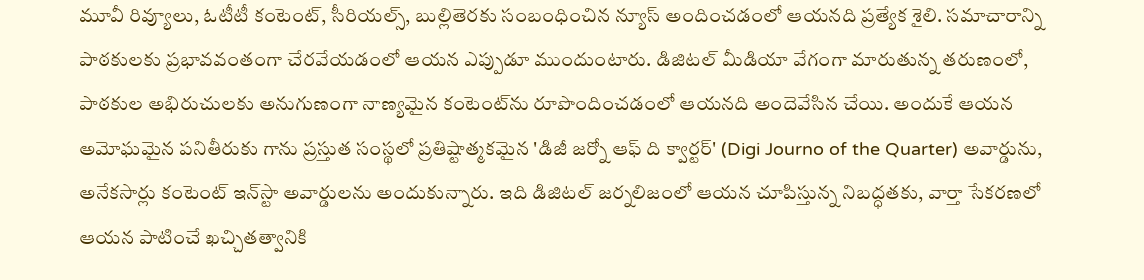మూవీ రివ్యూలు, ఓటీటీ కంటెంట్, సీరియల్స్, బుల్లితెరకు సంబంధించిన న్యూస్ అందించడంలో ఆయనది ప్రత్యేక శైలి. సమాచారాన్ని పాఠకులకు ప్రభావవంతంగా చేరవేయడంలో ఆయన ఎప్పుడూ ముందుంటారు. డిజిటల్ మీడియా వేగంగా మారుతున్న తరుణంలో, పాఠకుల అభిరుచులకు అనుగుణంగా నాణ్యమైన కంటెంట్‌ను రూపొందించడంలో ఆయనది అందెవేసిన చేయి. అందుకే ఆయన అమోఘమైన పనితీరుకు గాను ప్రస్తుత సంస్థలో ప్రతిష్టాత్మకమైన 'డిజీ జర్నో ఆఫ్ ది క్వార్టర్' (Digi Journo of the Quarter) అవార్డును, అనేకసార్లు కంటెంట్ ఇన్‌స్టా అవార్డులను అందుకున్నారు. ఇది డిజిటల్ జర్నలిజంలో ఆయన చూపిస్తున్న నిబద్ధతకు, వార్తా సేకరణలో ఆయన పాటించే ఖచ్చితత్వానికి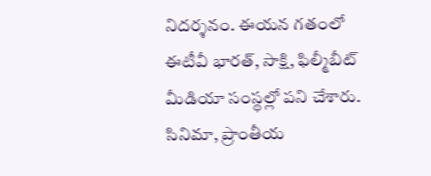నిదర్శనం. ఈయన గతంలో ఈటీవీ భారత్, సాక్షి, ఫిల్మీబీట్ మీడియా సంస్థల్లో పని చేశారు. సినిమా, ప్రాంతీయ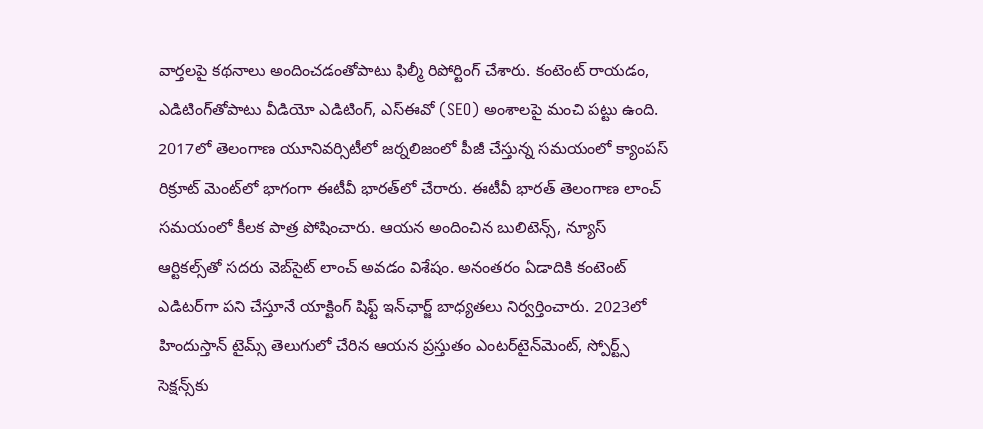వార్తలపై కథనాలు అందించడంతోపాటు ఫిల్మీ రిపోర్టింగ్ చేశారు. కంటెంట్ రాయడం, ఎడిటింగ్‌తోపాటు వీడియో ఎడిటింగ్, ఎస్‌ఈవో (SEO) అంశాలపై మంచి పట్టు ఉంది. 2017లో తెలంగాణ యూనివర్సిటీలో జర్నలిజంలో పీజీ చేస్తున్న సమయంలో క్యాంపస్ రిక్రూట్ మెంట్‌లో భాగంగా ఈటీవీ భారత్‌లో చేరారు. ఈటీవీ భారత్ తెలంగాణ లాంచ్ సమయంలో కీలక పాత్ర పోషించారు. ఆయన అందించిన బులిటెన్స్, న్యూస్ ఆర్టికల్స్‌తో సదరు వెబ్‌సైట్ లాంచ్ అవడం విశేషం. అనంతరం ఏడాదికి కంటెంట్ ఎడిటర్‌గా పని చేస్తూనే యాక్టింగ్ షిఫ్ట్ ఇన్‌ఛార్జ్ బాధ్యతలు నిర్వర్తించారు. 2023లో హిందుస్తాన్ టైమ్స్ తెలుగులో చేరిన ఆయన ప్రస్తుతం ఎంటర్‌టైన్‌మెంట్, స్పోర్ట్స్ సెక్షన్స్‌కు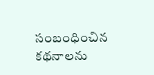సంబంధించిన కథనాలను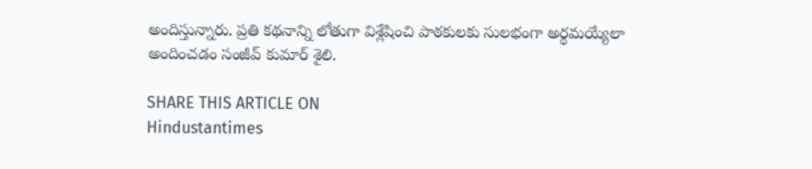అందిస్తున్నారు. ప్రతి కథనాన్ని లోతుగా విశ్లేషించి పాఠకులకు సులభంగా అర్థమయ్యేలా అందించడం సంజీవ్ కుమార్ శైలి.

SHARE THIS ARTICLE ON
Hindustantimes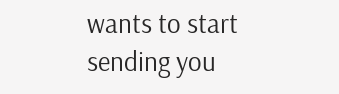wants to start sending you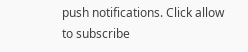push notifications. Click allow to subscribe